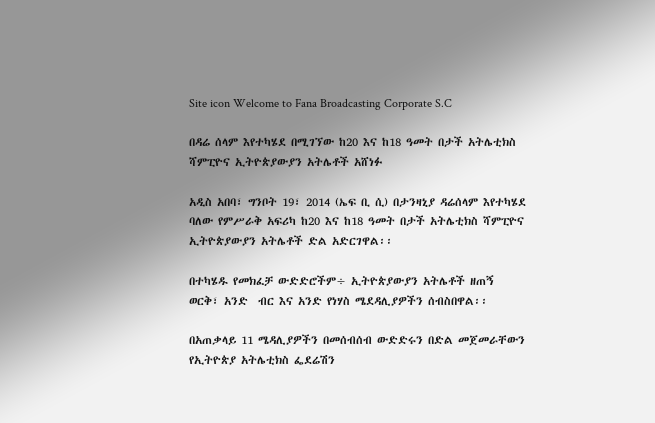Site icon Welcome to Fana Broadcasting Corporate S.C

በዳሬ ሰላም እየተካሄደ በሚገኘው ከ20 እና ከ18 ዓመት በታች አትሌቲክስ ሻምፒዮና ኢትዮጵያውያን አትሌቶች አሸነፉ

አዲስ አበባ፣ ግንቦት 19፣ 2014 (ኤፍ ቢ ሲ) በታንዛኒያ ዳሬሰላም እየተካሄደ ባለው የምሥራቅ አፍሪካ ከ20 እና ከ18 ዓመት በታች አትሌቲክስ ሻምፒዮና ኢትዮጵያውያን አትሌቶች ድል አድርገዋል፡፡

በተካሄዱ የመክፈቻ ውድድሮችም÷ ኢትዮጵያውያን አትሌቶች ዘጠኝ ወርቅ፣ አንድ  ብር እና አንድ የነሃስ ሜደዳሊያዎችን ሰብስበዋል፡፡

በአጠቃላይ 11 ሜዳሊያዎችን በመሰብሰብ ውድድሩን በድል መጀመራቸውን የኢትዮጵያ አትሌቲክስ ፌደሬሽን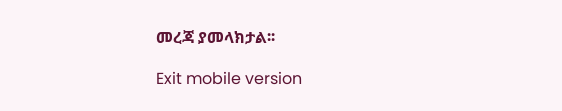መረጃ ያመላክታል፡፡

Exit mobile version